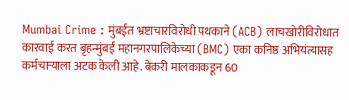Mumbai Crime : मुंबईत भ्रष्टाचारविरोधी पथकाने (ACB) लाचखोरीविरोधात कारवाई करत बृहन्मुंबई महानगरपालिकेच्या (BMC) एका कनिष्ठ अभियंत्यासह कर्मचाऱ्याला अटक केली आहे. बेकरी मालकाकडून 60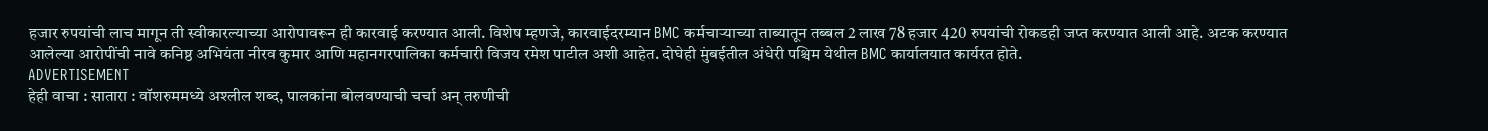हजार रुपयांची लाच मागून ती स्वीकारल्याच्या आरोपावरून ही कारवाई करण्यात आली. विशेष म्हणजे, कारवाईदरम्यान BMC कर्मचाऱ्याच्या ताब्यातून तब्बल 2 लाख 78 हजार 420 रुपयांची रोकडही जप्त करण्यात आली आहे. अटक करण्यात आलेल्या आरोपींची नावे कनिष्ठ अभियंता नीरव कुमार आणि महानगरपालिका कर्मचारी विजय रमेश पाटील अशी आहेत. दोघेही मुंबईतील अंधेरी पश्चिम येथील BMC कार्यालयात कार्यरत होते.
ADVERTISEMENT
हेही वाचा : सातारा : वॉशरुममध्ये अश्लील शब्द, पालकांना बोलवण्याची चर्चा अन् तरुणीची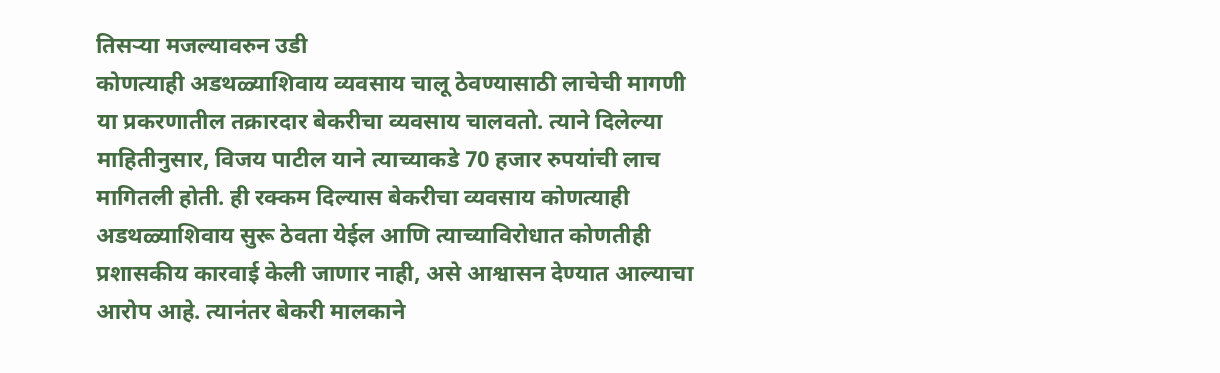तिसऱ्या मजल्यावरुन उडी
कोणत्याही अडथळ्याशिवाय व्यवसाय चालू ठेवण्यासाठी लाचेची मागणी
या प्रकरणातील तक्रारदार बेकरीचा व्यवसाय चालवतो. त्याने दिलेल्या माहितीनुसार, विजय पाटील याने त्याच्याकडे 70 हजार रुपयांची लाच मागितली होती. ही रक्कम दिल्यास बेकरीचा व्यवसाय कोणत्याही अडथळ्याशिवाय सुरू ठेवता येईल आणि त्याच्याविरोधात कोणतीही प्रशासकीय कारवाई केली जाणार नाही, असे आश्वासन देण्यात आल्याचा आरोप आहे. त्यानंतर बेकरी मालकाने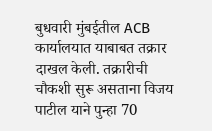बुधवारी मुंबईतील ACB कार्यालयात याबाबत तक्रार दाखल केली. तक्रारीची चौकशी सुरू असताना विजय पाटील याने पुन्हा 70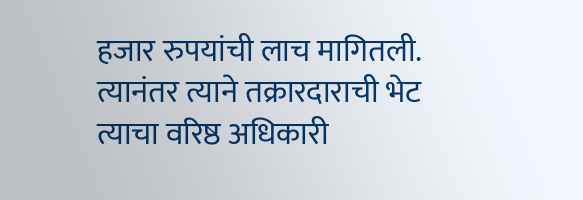हजार रुपयांची लाच मागितली. त्यानंतर त्याने तक्रारदाराची भेट त्याचा वरिष्ठ अधिकारी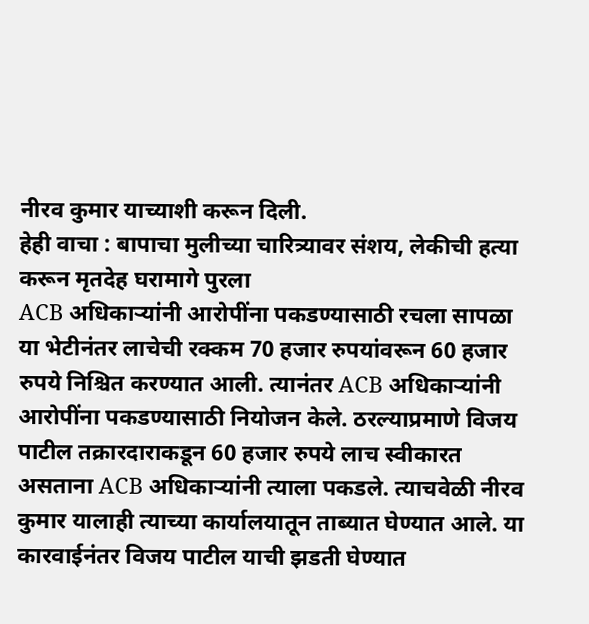नीरव कुमार याच्याशी करून दिली.
हेही वाचा : बापाचा मुलीच्या चारित्र्यावर संशय, लेकीची हत्या करून मृतदेह घरामागे पुरला
ACB अधिकाऱ्यांनी आरोपींना पकडण्यासाठी रचला सापळा
या भेटीनंतर लाचेची रक्कम 70 हजार रुपयांवरून 60 हजार रुपये निश्चित करण्यात आली. त्यानंतर ACB अधिकाऱ्यांनी आरोपींना पकडण्यासाठी नियोजन केले. ठरल्याप्रमाणे विजय पाटील तक्रारदाराकडून 60 हजार रुपये लाच स्वीकारत असताना ACB अधिकाऱ्यांनी त्याला पकडले. त्याचवेळी नीरव कुमार यालाही त्याच्या कार्यालयातून ताब्यात घेण्यात आले. या कारवाईनंतर विजय पाटील याची झडती घेण्यात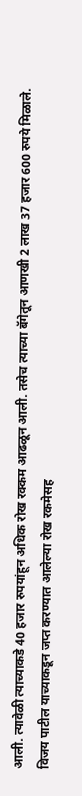आली. त्यावेळी त्याच्याकडे 40 हजार रुपयांहून अधिक रोख रक्कम आढळून आली. तसेच त्याच्या बॅगेतून आणखी 2 लाख 37 हजार 600 रुपये मिळाले.
विजय पाटील याच्याकडून जप्त करण्यात आलेल्या रोख रकमेसह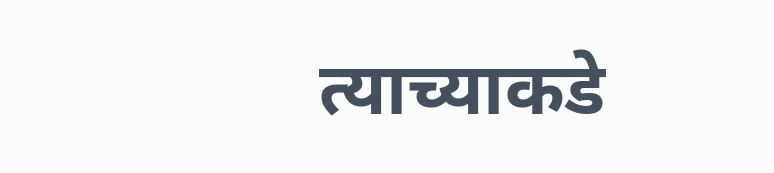त्याच्याकडे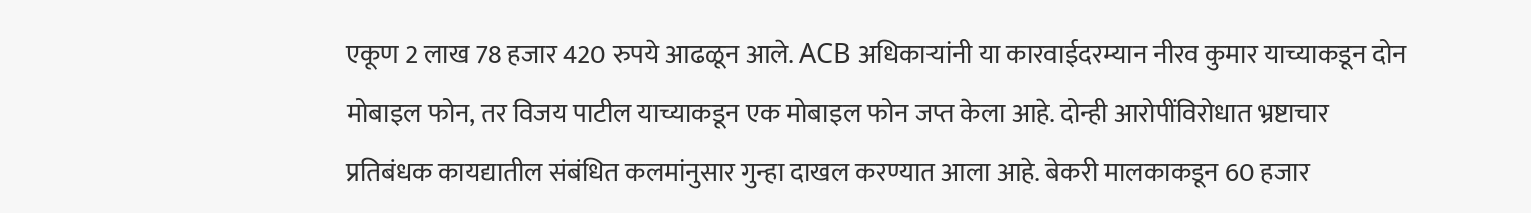एकूण 2 लाख 78 हजार 420 रुपये आढळून आले. ACB अधिकाऱ्यांनी या कारवाईदरम्यान नीरव कुमार याच्याकडून दोन मोबाइल फोन, तर विजय पाटील याच्याकडून एक मोबाइल फोन जप्त केला आहे. दोन्ही आरोपींविरोधात भ्रष्टाचार प्रतिबंधक कायद्यातील संबंधित कलमांनुसार गुन्हा दाखल करण्यात आला आहे. बेकरी मालकाकडून 60 हजार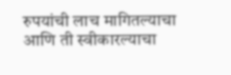रुपयांची लाच मागितल्याचा आणि ती स्वीकारल्याचा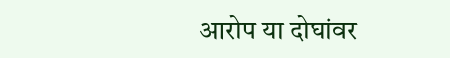आरोप या दोघांवर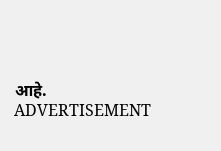आहे.
ADVERTISEMENT